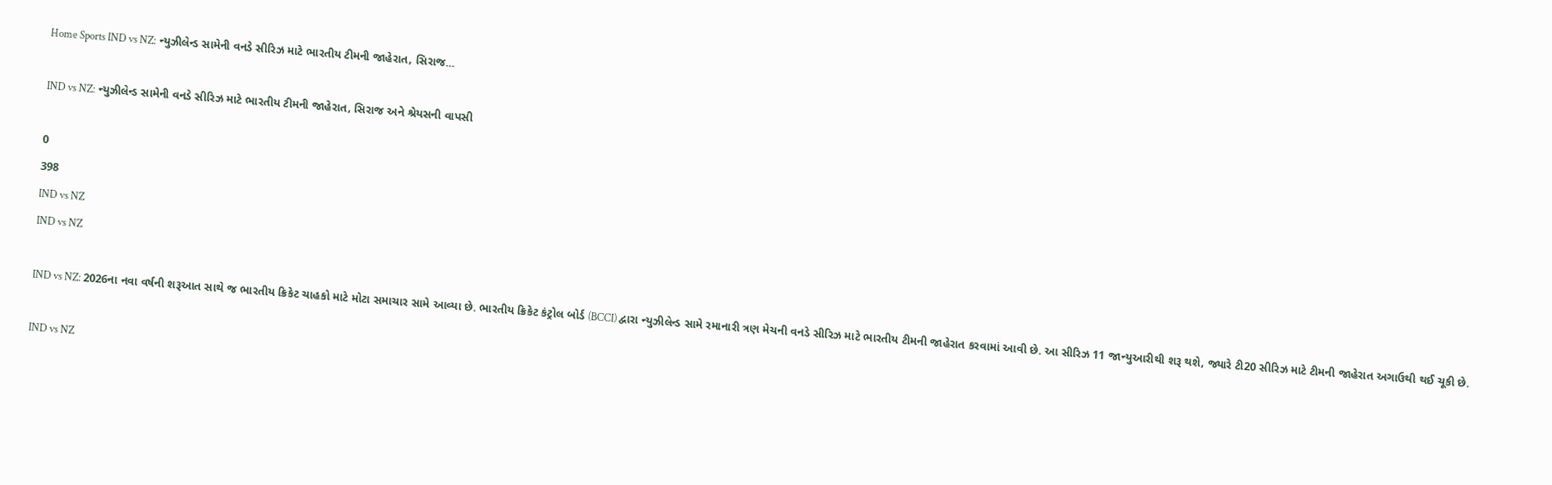Home Sports IND vs NZ: ન્યુઝીલેન્ડ સામેની વનડે સીરિઝ માટે ભારતીય ટીમની જાહેરાત, સિરાજ...

IND vs NZ: ન્યુઝીલેન્ડ સામેની વનડે સીરિઝ માટે ભારતીય ટીમની જાહેરાત, સિરાજ અને શ્રેયસની વાપસી

0
398
IND vs NZ
IND vs NZ

IND vs NZ: 2026ના નવા વર્ષની શરૂઆત સાથે જ ભારતીય ક્રિકેટ ચાહકો માટે મોટા સમાચાર સામે આવ્યા છે. ભારતીય ક્રિકેટ કંટ્રોલ બોર્ડ (BCCI) દ્વારા ન્યુઝીલેન્ડ સામે રમાનારી ત્રણ મેચની વનડે સીરિઝ માટે ભારતીય ટીમની જાહેરાત કરવામાં આવી છે. આ સીરિઝ 11 જાન્યુઆરીથી શરૂ થશે, જ્યારે ટી20 સીરિઝ માટે ટીમની જાહેરાત અગાઉથી થઈ ચૂકી છે.

IND vs NZ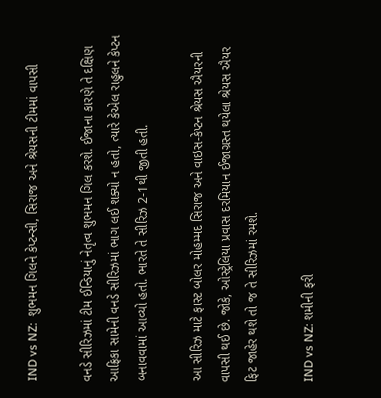IND vs NZ:  શુભમન ગિલને કેપ્ટન્સી, સિરાજ અને શ્રેયસની ટીમમાં વાપસી

વનડે સીરિઝમાં ટીમ ઈન્ડિયાનું નેતૃત્વ શુભમન ગિલ કરશે. ઈજાના કારણે તે દક્ષિણ આફ્રિકા સામેની વનડે સીરિઝમાં ભાગ લઈ શક્યો ન હતો, ત્યારે કેએલ રાહુલને કેપ્ટન બનાવવામાં આવ્યો હતો. ભારતે તે સીરિઝ 2-1થી જીતી હતી.

આ સીરિઝ માટે ફાસ્ટ બોલર મોહમ્મદ સિરાજ અને વાઇસ-કેપ્ટન શ્રેયસ ઐયરની વાપસી થઈ છે. જોકે, ઓસ્ટ્રેલિયા પ્રવાસ દરમિયાન ઈજાગ્રસ્ત થયેલા શ્રેયસ ઐયર ફિટ જાહેર થશે તો જ તે સીરિઝમાં રમશે.

IND vs NZ: શમીની ફરી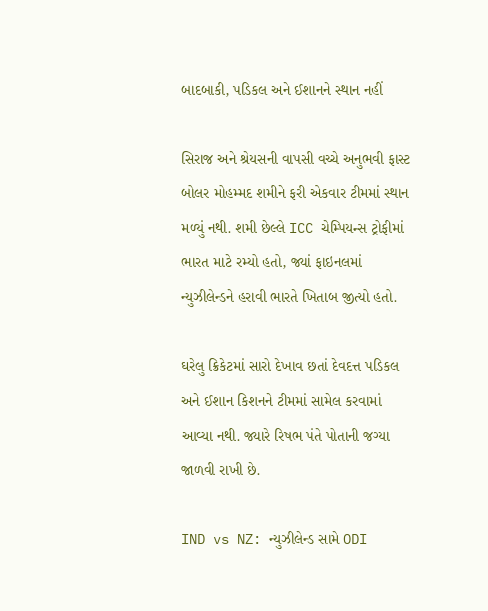બાદબાકી, પડિકલ અને ઈશાનને સ્થાન નહીં

સિરાજ અને શ્રેયસની વાપસી વચ્ચે અનુભવી ફાસ્ટ બોલર મોહમ્મદ શમીને ફરી એકવાર ટીમમાં સ્થાન મળ્યું નથી. શમી છેલ્લે ICC ચેમ્પિયન્સ ટ્રોફીમાં ભારત માટે રમ્યો હતો, જ્યાં ફાઇનલમાં ન્યુઝીલેન્ડને હરાવી ભારતે ખિતાબ જીત્યો હતો.

ઘરેલુ ક્રિકેટમાં સારો દેખાવ છતાં દેવદત્ત પડિકલ અને ઈશાન કિશનને ટીમમાં સામેલ કરવામાં આવ્યા નથી. જ્યારે રિષભ પંતે પોતાની જગ્યા જાળવી રાખી છે.

IND vs NZ: ન્યુઝીલેન્ડ સામે ODI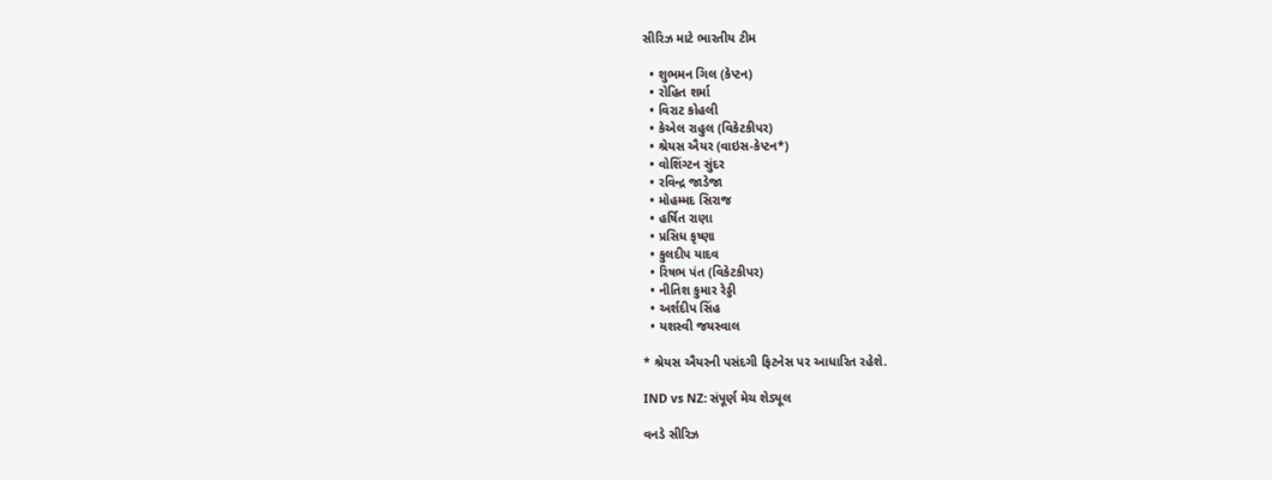સીરિઝ માટે ભારતીય ટીમ

  • શુભમન ગિલ (કેપ્ટન)
  • રોહિત શર્મા
  • વિરાટ કોહલી
  • કેએલ રાહુલ (વિકેટકીપર)
  • શ્રેયસ ઐયર (વાઇસ-કેપ્ટન*)
  • વોશિંગ્ટન સુંદર
  • રવિન્દ્ર જાડેજા
  • મોહમ્મદ સિરાજ
  • હર્ષિત રાણા
  • પ્રસિધ કૃષ્ણા
  • કુલદીપ યાદવ
  • રિષભ પંત (વિકેટકીપર)
  • નીતિશ કુમાર રેડ્ડી
  • અર્શદીપ સિંહ
  • યશસ્વી જયસ્વાલ

* શ્રેયસ ઐયરની પસંદગી ફિટનેસ પર આધારિત રહેશે.

IND vs NZ: સંપૂર્ણ મેચ શેડ્યૂલ

વનડે સીરિઝ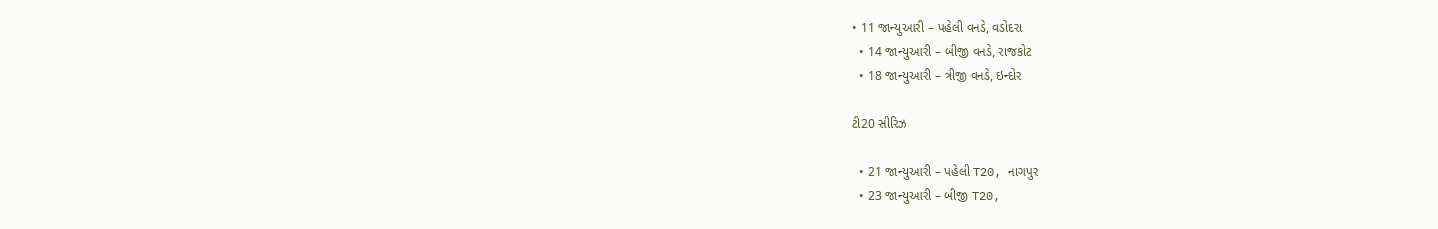• 11 જાન્યુઆરી – પહેલી વનડે, વડોદરા
  • 14 જાન્યુઆરી – બીજી વનડે, રાજકોટ
  • 18 જાન્યુઆરી – ત્રીજી વનડે, ઇન્દોર

ટી20 સીરિઝ

  • 21 જાન્યુઆરી – પહેલી T20, નાગપુર
  • 23 જાન્યુઆરી – બીજી T20,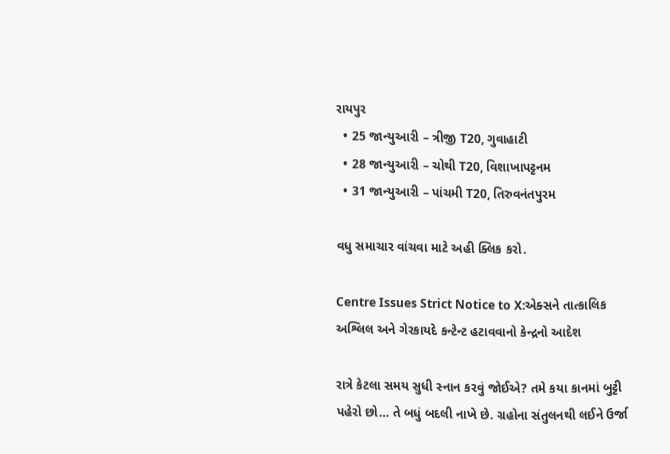રાયપુર
  • 25 જાન્યુઆરી – ત્રીજી T20, ગુવાહાટી
  • 28 જાન્યુઆરી – ચોથી T20, વિશાખાપટ્ટનમ
  • 31 જાન્યુઆરી – પાંચમી T20, તિરુવનંતપુરમ

વધુ સમાચાર વાંચવા માટે અહી ક્લિક કરો.

Centre Issues Strict Notice to X:એક્સને તાત્કાલિક અશ્લિલ અને ગેરકાયદે કન્ટેન્ટ હટાવવાનો કેન્દ્રનો આદેશ

રાત્રે કેટલા સમય સુધી સ્નાન કરવું જોઈએ? તમે કયા કાનમાં બુટ્ટી પહેરો છો… તે બધું બદલી નાખે છે. ગ્રહોના સંતુલનથી લઈને ઉર્જા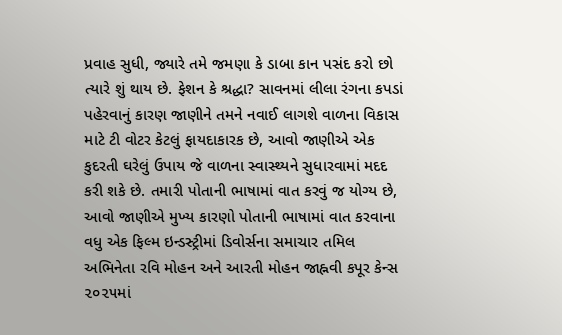પ્રવાહ સુધી, જ્યારે તમે જમણા કે ડાબા કાન પસંદ કરો છો ત્યારે શું થાય છે. ફેશન કે શ્રદ્ધા? સાવનમાં લીલા રંગના કપડાં પહેરવાનું કારણ જાણીને તમને નવાઈ લાગશે વાળના વિકાસ માટે ટી વોટર કેટલું ફાયદાકારક છે, આવો જાણીએ એક કુદરતી ઘરેલું ઉપાય જે વાળના સ્વાસ્થ્યને સુધારવામાં મદદ કરી શકે છે. તમારી પોતાની ભાષામાં વાત કરવું જ યોગ્ય છે, આવો જાણીએ મુખ્ય કારણો પોતાની ભાષામાં વાત કરવાના વધુ એક ફિલ્મ ઇન્ડસ્ટ્રીમાં ડિવોર્સના સમાચાર તમિલ અભિનેતા રવિ મોહન અને આરતી મોહન જાહ્નવી કપૂર કેન્સ ૨૦૨૫માં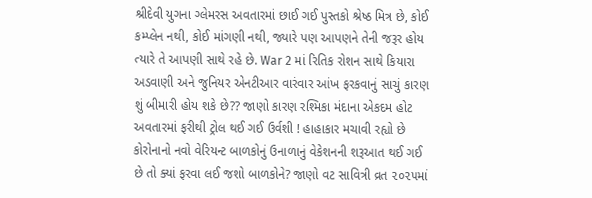શ્રીદેવી યુગના ગ્લેમરસ અવતારમાં છાઈ ગઈ પુસ્તકો શ્રેષ્ઠ મિત્ર છે, કોઈ કમ્પ્લેન નથી, કોઈ માંગણી નથી, જ્યારે પણ આપણને તેની જરૂર હોય ત્યારે તે આપણી સાથે રહે છે. War 2 માં રિતિક રોશન સાથે કિયારા અડવાણી અને જુનિયર એનટીઆર વારંવાર આંખ ફરકવાનું સાચું કારણ શું બીમારી હોય શકે છે?? જાણો કારણ રશ્મિકા મંદાના એકદમ હોટ અવતારમાં ફરીથી ટ્રોલ થઈ ગઈ ઉર્વશી ! હાહાકાર મચાવી રહ્યો છે કોરોનાનો નવો વેરિયન્ટ બાળકોનું ઉનાળાનું વેકેશનની શરૂઆત થઈ ગઈ છે તો ક્યાં ફરવા લઈ જશો બાળકોને? જાણો વટ સાવિત્રી વ્રત ૨૦૨૫માં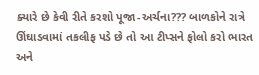ક્યારે છે કેવી રીતે કરશો પૂજા-અર્ચના??? બાળકોને રાત્રે ઊંઘાડવામાં તકલીફ પડે છે તો આ ટીપ્સને ફોલો કરો ભારત અને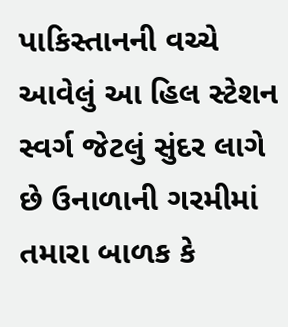પાકિસ્તાનની વચ્ચે આવેલું આ હિલ સ્ટેશન સ્વર્ગ જેટલું સુંદર લાગે છે ઉનાળાની ગરમીમાં તમારા બાળક કે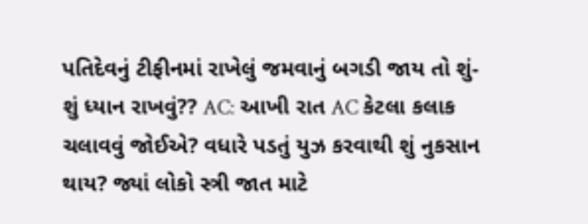પતિદેવનું ટીફીનમાં રાખેલું જમવાનું બગડી જાય તો શું-શું ધ્યાન રાખવું?? AC: આખી રાત AC કેટલા કલાક ચલાવવું જોઈએ? વધારે પડતું યુઝ કરવાથી શું નુકસાન થાય? જ્યાં લોકો સ્ત્રી જાત માટે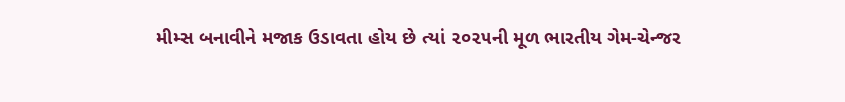મીમ્સ બનાવીને મજાક ઉડાવતા હોય છે ત્યાં ૨૦૨૫ની મૂળ ભારતીય ગેમ-ચેન્જર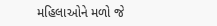મહિલાઓને મળો જે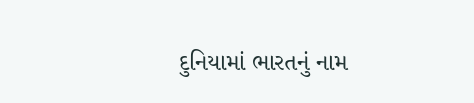દુનિયામાં ભારતનું નામ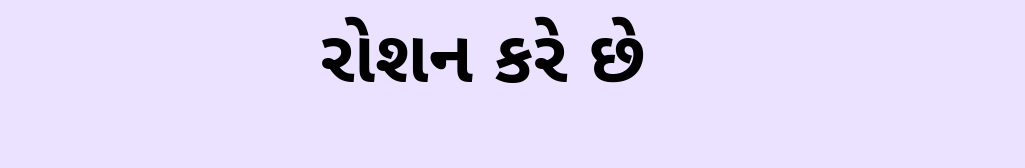રોશન કરે છે